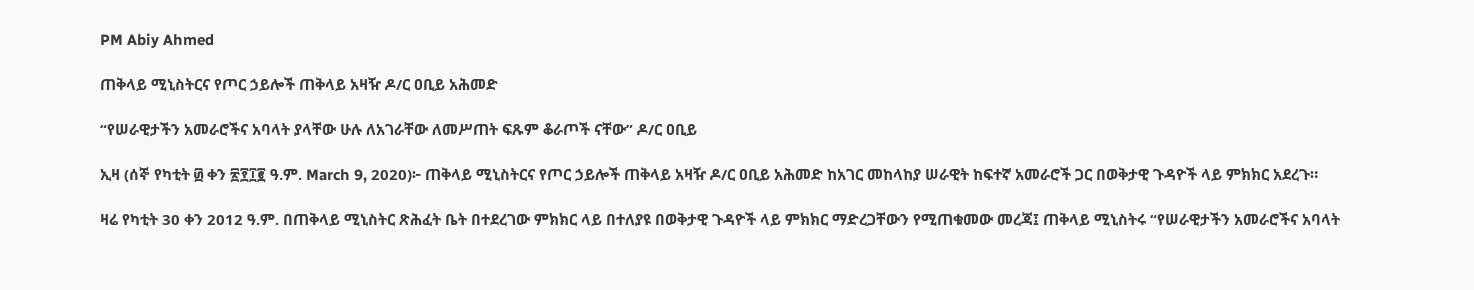PM Abiy Ahmed

ጠቅላይ ሚኒስትርና የጦር ኃይሎች ጠቅላይ አዛዥ ዶ/ር ዐቢይ አሕመድ

“የሠራዊታችን አመራሮችና አባላት ያላቸው ሁሉ ለአገራቸው ለመሥጠት ፍጹም ቆራጦች ናቸው” ዶ/ር ዐቢይ

ኢዛ (ሰኞ የካቲት ፴ ቀን ፳፻፲፪ ዓ.ም. March 9, 2020)፦ ጠቅላይ ሚኒስትርና የጦር ኃይሎች ጠቅላይ አዛዥ ዶ/ር ዐቢይ አሕመድ ከአገር መከላከያ ሠራዊት ከፍተኛ አመራሮች ጋር በወቅታዊ ጉዳዮች ላይ ምክክር አደረጉ።

ዛሬ የካቲት 30 ቀን 2012 ዓ.ም. በጠቅላይ ሚኒስትር ጽሕፈት ቤት በተደረገው ምክክር ላይ በተለያዩ በወቅታዊ ጉዳዮች ላይ ምክክር ማድረጋቸውን የሚጠቁመው መረጃ፤ ጠቅላይ ሚኒስትሩ “የሠራዊታችን አመራሮችና አባላት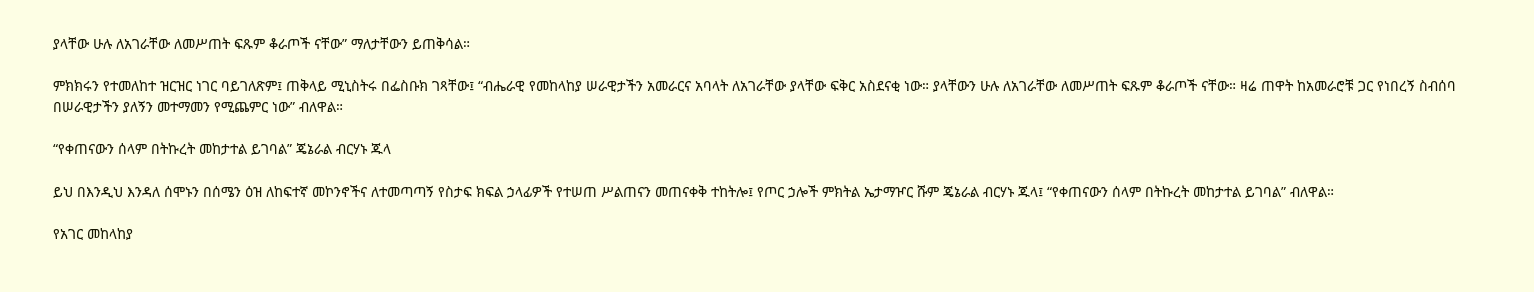ያላቸው ሁሉ ለአገራቸው ለመሥጠት ፍጹም ቆራጦች ናቸው” ማለታቸውን ይጠቅሳል።

ምክክሩን የተመለከተ ዝርዝር ነገር ባይገለጽም፤ ጠቅላይ ሚኒስትሩ በፌስቡክ ገጻቸው፤ “ብሔራዊ የመከላከያ ሠራዊታችን አመራርና አባላት ለአገራቸው ያላቸው ፍቅር አስደናቂ ነው። ያላቸውን ሁሉ ለአገራቸው ለመሥጠት ፍጹም ቆራጦች ናቸው። ዛሬ ጠዋት ከአመራሮቹ ጋር የነበረኝ ስብሰባ በሠራዊታችን ያለኝን መተማመን የሚጨምር ነው” ብለዋል።

“የቀጠናውን ሰላም በትኩረት መከታተል ይገባል” ጄኔራል ብርሃኑ ጁላ

ይህ በእንዲህ እንዳለ ሰሞኑን በሰሜን ዕዝ ለከፍተኛ መኮንኖችና ለተመጣጣኝ የስታፍ ክፍል ኃላፊዎች የተሠጠ ሥልጠናን መጠናቀቅ ተከትሎ፤ የጦር ኃሎች ምክትል ኤታማዦር ሹም ጄኔራል ብርሃኑ ጁላ፤ “የቀጠናውን ሰላም በትኩረት መከታተል ይገባል” ብለዋል።

የአገር መከላከያ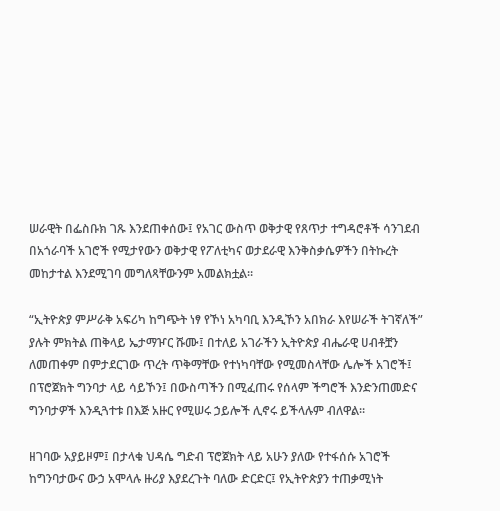ሠራዊት በፌስቡክ ገጹ እንደጠቀሰው፤ የአገር ውስጥ ወቅታዊ የጸጥታ ተግዳሮቶች ሳንገደብ በአጎራባች አገሮች የሚታየውን ወቅታዊ የፖለቲካና ወታደራዊ እንቅስቃሴዎችን በትኩረት መከታተል እንደሚገባ መግለጻቸውንም አመልክቷል።

“ኢትዮጵያ ምሥራቅ አፍሪካ ከግጭት ነፃ የኾነ አካባቢ እንዲኾን አበክራ እየሠራች ትገኛለች” ያሉት ምክትል ጠቅላይ ኤታማዦር ሹሙ፤ በተለይ አገራችን ኢትዮጵያ ብሔራዊ ሀብቶቿን ለመጠቀም በምታደርገው ጥረት ጥቅማቸው የተነካባቸው የሚመስላቸው ሌሎች አገሮች፤ በፕሮጀክት ግንባታ ላይ ሳይኾን፤ በውስጣችን በሚፈጠሩ የሰላም ችግሮች እንድንጠመድና ግንባታዎች እንዲጓተቱ በእጅ አዙር የሚሠሩ ኃይሎች ሊኖሩ ይችላሉም ብለዋል።

ዘገባው አያይዞም፤ በታላቁ ህዳሴ ግድብ ፕሮጀክት ላይ አሁን ያለው የተፋሰሱ አገሮች ከግንባታውና ውኃ አሞላሉ ዙሪያ እያደረጉት ባለው ድርድር፤ የኢትዮጵያን ተጠቃሚነት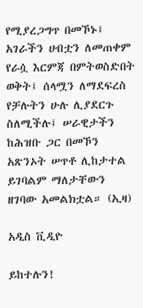የሚያረጋግጥ በመኾኑ፤ አገራችን ሀብቷን ለመጠቀም የራሷ እርምጃ በምትወስድበት ወቅት፤ ሰላሟን ለማደፍረስ የቻሉትን ሁሉ ሊያደርጉ ስለሚችሉ፤ ሠራዊታችን ከሕዝቡ ጋር በመኾን አጽንኦት ሠጥቶ ሊከታተል ይገባልም ማለታቸውን ዘገባው አመልክቷል። (ኢዛ)

አዲስ ቪዲዮ

ይከተሉን!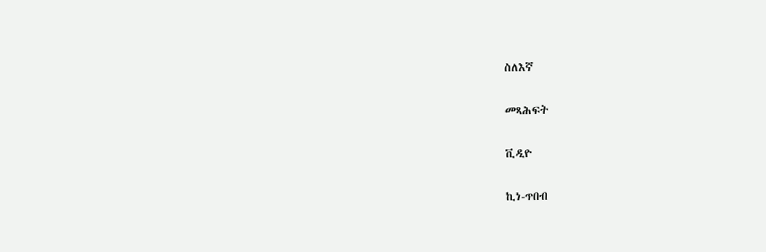ስለእኛ

መጻሕፍት

ቪዲዮ

ኪነ-ጥበብ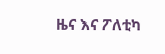ዜና እና ፖለቲካ